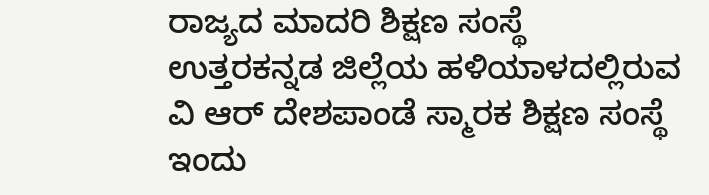ರಾಜ್ಯದ ಮಾದರಿ ಶಿಕ್ಷಣ ಸಂಸ್ಥೆ
ಉತ್ತರಕನ್ನಡ ಜಿಲ್ಲೆಯ ಹಳಿಯಾಳದಲ್ಲಿರುವ ವಿ ಆರ್ ದೇಶಪಾಂಡೆ ಸ್ಮಾರಕ ಶಿಕ್ಷಣ ಸಂಸ್ಥೆ ಇಂದು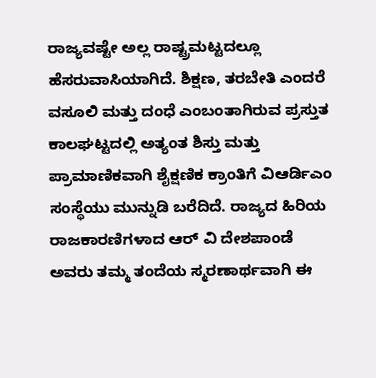ರಾಜ್ಯವಷ್ಟೇ ಅಲ್ಲ ರಾಷ್ಟ್ರಮಟ್ಟದಲ್ಲೂ ಹೆಸರುವಾಸಿಯಾಗಿದೆ. ಶಿಕ್ಷಣ, ತರಬೇತಿ ಎಂದರೆ ವಸೂಲಿ ಮತ್ತು ದಂಧೆ ಎಂಬಂತಾಗಿರುವ ಪ್ರಸ್ತುತ ಕಾಲಘಟ್ಟದಲ್ಲಿ ಅತ್ಯಂತ ಶಿಸ್ತು ಮತ್ತು ಪ್ರಾಮಾಣಿಕವಾಗಿ ಶೈಕ್ಷಣಿಕ ಕ್ರಾಂತಿಗೆ ವಿಆರ್ಡಿಎಂ ಸಂಸ್ಥೆಯು ಮುನ್ನುಡಿ ಬರೆದಿದೆ. ರಾಜ್ಯದ ಹಿರಿಯ ರಾಜಕಾರಣಿಗಳಾದ ಆರ್ ವಿ ದೇಶಪಾಂಡೆ ಅವರು ತಮ್ಮ ತಂದೆಯ ಸ್ಮರಣಾರ್ಥವಾಗಿ ಈ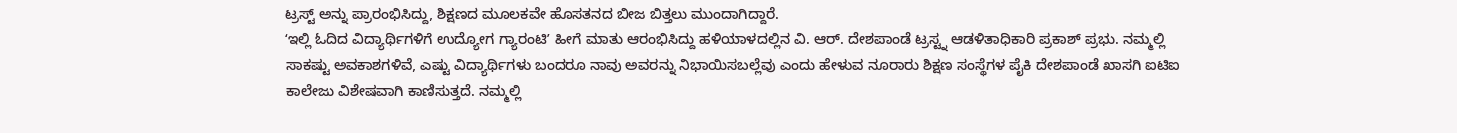ಟ್ರಸ್ಟ್ ಅನ್ನು ಪ್ರಾರಂಭಿಸಿದ್ದು, ಶಿಕ್ಷಣದ ಮೂಲಕವೇ ಹೊಸತನದ ಬೀಜ ಬಿತ್ತಲು ಮುಂದಾಗಿದ್ದಾರೆ.
ʻಇಲ್ಲಿ ಓದಿದ ವಿದ್ಯಾರ್ಥಿಗಳಿಗೆ ಉದ್ಯೋಗ ಗ್ಯಾರಂಟಿʼ ಹೀಗೆ ಮಾತು ಆರಂಭಿಸಿದ್ದು ಹಳಿಯಾಳದಲ್ಲಿನ ವಿ. ಆರ್. ದೇಶಪಾಂಡೆ ಟ್ರಸ್ಟ್ನ ಆಡಳಿತಾಧಿಕಾರಿ ಪ್ರಕಾಶ್ ಪ್ರಭು. ನಮ್ಮಲ್ಲಿ ಸಾಕಷ್ಟು ಅವಕಾಶಗಳಿವೆ, ಎಷ್ಟು ವಿದ್ಯಾರ್ಥಿಗಳು ಬಂದರೂ ನಾವು ಅವರನ್ನು ನಿಭಾಯಿಸಬಲ್ಲೆವು ಎಂದು ಹೇಳುವ ನೂರಾರು ಶಿಕ್ಷಣ ಸಂಸ್ಥೆಗಳ ಪೈಕಿ ದೇಶಪಾಂಡೆ ಖಾಸಗಿ ಐಟಿಐ ಕಾಲೇಜು ವಿಶೇಷವಾಗಿ ಕಾಣಿಸುತ್ತದೆ. ನಮ್ಮಲ್ಲಿ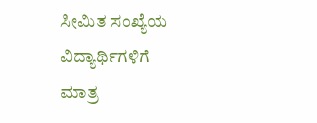ಸೀಮಿತ ಸಂಖ್ಯೆಯ ವಿದ್ಯಾರ್ಥಿಗಳಿಗೆ ಮಾತ್ರ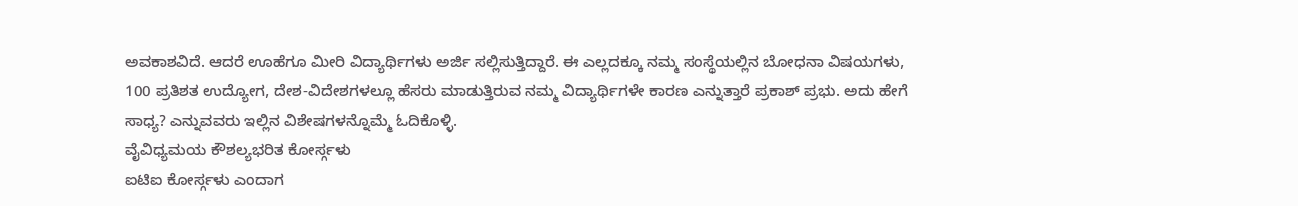ಅವಕಾಶವಿದೆ. ಆದರೆ ಊಹೆಗೂ ಮೀರಿ ವಿದ್ಯಾರ್ಥಿಗಳು ಅರ್ಜಿ ಸಲ್ಲಿಸುತ್ತಿದ್ದಾರೆ. ಈ ಎಲ್ಲದಕ್ಕೂ ನಮ್ಮ ಸಂಸ್ಥೆಯಲ್ಲಿನ ಬೋಧನಾ ವಿಷಯಗಳು, 100 ಪ್ರತಿಶತ ಉದ್ಯೋಗ, ದೇಶ-ವಿದೇಶಗಳಲ್ಲೂ ಹೆಸರು ಮಾಡುತ್ತಿರುವ ನಮ್ಮ ವಿದ್ಯಾರ್ಥಿಗಳೇ ಕಾರಣ ಎನ್ನುತ್ತಾರೆ ಪ್ರಕಾಶ್ ಪ್ರಭು. ಅದು ಹೇಗೆ ಸಾಧ್ಯ? ಎನ್ನುವವರು ಇಲ್ಲಿನ ವಿಶೇಷಗಳನ್ನೊಮ್ಮೆ ಓದಿಕೊಳ್ಳಿ.
ವೈವಿಧ್ಯಮಯ ಕೌಶಲ್ಯಭರಿತ ಕೋರ್ಸ್ಗಳು
ಐಟಿಐ ಕೋರ್ಸ್ಗಳು ಎಂದಾಗ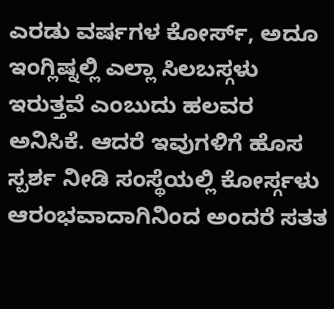ಎರಡು ವರ್ಷಗಳ ಕೋರ್ಸ್, ಅದೂ ಇಂಗ್ಲಿಷ್ನಲ್ಲಿ ಎಲ್ಲಾ ಸಿಲಬಸ್ಗಳು ಇರುತ್ತವೆ ಎಂಬುದು ಹಲವರ ಅನಿಸಿಕೆ. ಆದರೆ ಇವುಗಳಿಗೆ ಹೊಸ ಸ್ಪರ್ಶ ನೀಡಿ ಸಂಸ್ಥೆಯಲ್ಲಿ ಕೋರ್ಸ್ಗಳು ಆರಂಭವಾದಾಗಿನಿಂದ ಅಂದರೆ ಸತತ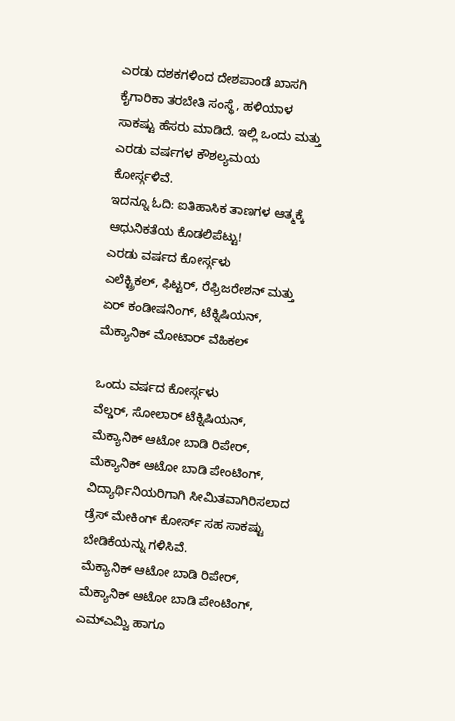ಎರಡು ದಶಕಗಳಿಂದ ದೇಶಪಾಂಡೆ ಖಾಸಗಿ ಕೈಗಾರಿಕಾ ತರಬೇತಿ ಸಂಸ್ಥೆ, ಹಳಿಯಾಳ ಸಾಕಷ್ಟು ಹೆಸರು ಮಾಡಿದೆ. ಇಲ್ಲಿ ಒಂದು ಮತ್ತು ಎರಡು ವರ್ಷಗಳ ಕೌಶಲ್ಯಮಯ ಕೋರ್ಸ್ಗಳಿವೆ.
ಇದನ್ನೂ ಓದಿ: ಐತಿಹಾಸಿಕ ತಾಣಗಳ ಆತ್ಮಕ್ಕೆ ಆಧುನಿಕತೆಯ ಕೊಡಲಿಪೆಟ್ಟು!
ಎರಡು ವರ್ಷದ ಕೋರ್ಸ್ಗಳು
ಎಲೆಕ್ಟ್ರಿಕಲ್, ಫಿಟ್ಟರ್, ರೆಫ್ರಿಜರೇಶನ್ ಮತ್ತು ಏರ್ ಕಂಡೀಷನಿಂಗ್, ಟೆಕ್ನಿಷಿಯನ್, ಮೆಕ್ಯಾನಿಕ್ ಮೋಟಾರ್ ವೆಹಿಕಲ್

ಒಂದು ವರ್ಷದ ಕೋರ್ಸ್ಗಳು
ವೆಲ್ಡರ್, ಸೋಲಾರ್ ಟೆಕ್ನಿಷಿಯನ್, ಮೆಕ್ಯಾನಿಕ್ ಆಟೋ ಬಾಡಿ ರಿಪೇರ್, ಮೆಕ್ಯಾನಿಕ್ ಆಟೋ ಬಾಡಿ ಪೇಂಟಿಂಗ್, ವಿದ್ಯಾರ್ಥಿನಿಯರಿಗಾಗಿ ಸೀಮಿತವಾಗಿರಿಸಲಾದ ಡ್ರೆಸ್ ಮೇಕಿಂಗ್ ಕೋರ್ಸ್ ಸಹ ಸಾಕಷ್ಟು ಬೇಡಿಕೆಯನ್ನು ಗಳಿಸಿವೆ.
ಮೆಕ್ಯಾನಿಕ್ ಆಟೋ ಬಾಡಿ ರಿಪೇರ್, ಮೆಕ್ಯಾನಿಕ್ ಆಟೋ ಬಾಡಿ ಪೇಂಟಿಂಗ್, ಎಮ್ಎಮ್ವಿ ಹಾಗೂ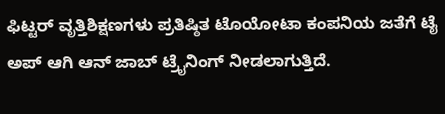ಫಿಟ್ಟರ್ ವೃತ್ತಿಶಿಕ್ಷಣಗಳು ಪ್ರತಿಷ್ಠಿತ ಟೊಯೋಟಾ ಕಂಪನಿಯ ಜತೆಗೆ ಟೈ ಅಪ್ ಆಗಿ ಆನ್ ಜಾಬ್ ಟ್ರೈನಿಂಗ್ ನೀಡಲಾಗುತ್ತಿದೆ.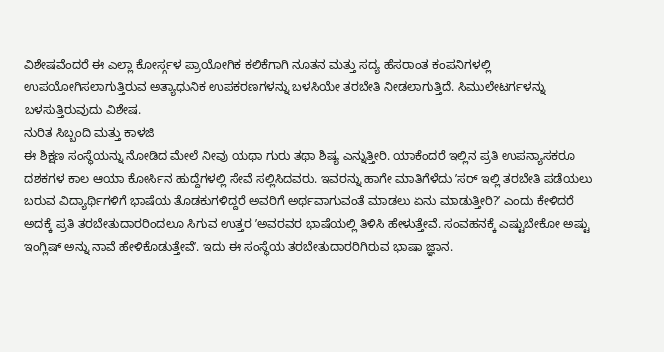ವಿಶೇಷವೆಂದರೆ ಈ ಎಲ್ಲಾ ಕೋರ್ಸ್ಗಳ ಪ್ರಾಯೋಗಿಕ ಕಲಿಕೆಗಾಗಿ ನೂತನ ಮತ್ತು ಸದ್ಯ ಹೆಸರಾಂತ ಕಂಪನಿಗಳಲ್ಲಿ ಉಪಯೋಗಿಸಲಾಗುತ್ತಿರುವ ಅತ್ಯಾಧುನಿಕ ಉಪಕರಣಗಳನ್ನು ಬಳಸಿಯೇ ತರಬೇತಿ ನೀಡಲಾಗುತ್ತಿದೆ. ಸಿಮುಲೇಟರ್ಗಳನ್ನು ಬಳಸುತ್ತಿರುವುದು ವಿಶೇಷ.
ನುರಿತ ಸಿಬ್ಬಂದಿ ಮತ್ತು ಕಾಳಜಿ
ಈ ಶಿಕ್ಷಣ ಸಂಸ್ಥೆಯನ್ನು ನೋಡಿದ ಮೇಲೆ ನೀವು ಯಥಾ ಗುರು ತಥಾ ಶಿಷ್ಯ ಎನ್ನುತ್ತೀರಿ. ಯಾಕೆಂದರೆ ಇಲ್ಲಿನ ಪ್ರತಿ ಉಪನ್ಯಾಸಕರೂ ದಶಕಗಳ ಕಾಲ ಆಯಾ ಕೋರ್ಸಿನ ಹುದ್ದೆಗಳಲ್ಲಿ ಸೇವೆ ಸಲ್ಲಿಸಿದವರು. ಇವರನ್ನು ಹಾಗೇ ಮಾತಿಗೆಳೆದು ʼಸರ್ ಇಲ್ಲಿ ತರಬೇತಿ ಪಡೆಯಲು ಬರುವ ವಿದ್ಯಾರ್ಥಿಗಳಿಗೆ ಭಾಷೆಯ ತೊಡಕುಗಳಿದ್ದರೆ ಅವರಿಗೆ ಅರ್ಥವಾಗುವಂತೆ ಮಾಡಲು ಏನು ಮಾಡುತ್ತೀರಿ?ʼ ಎಂದು ಕೇಳಿದರೆ ಅದಕ್ಕೆ ಪ್ರತಿ ತರಬೇತುದಾರರಿಂದಲೂ ಸಿಗುವ ಉತ್ತರ ʼಅವರವರ ಭಾಷೆಯಲ್ಲಿ ತಿಳಿಸಿ ಹೇಳುತ್ತೇವೆ. ಸಂವಹನಕ್ಕೆ ಎಷ್ಟುಬೇಕೋ ಅಷ್ಟು ಇಂಗ್ಲಿಷ್ ಅನ್ನು ನಾವೆ ಹೇಳಿಕೊಡುತ್ತೇವೆʼ. ಇದು ಈ ಸಂಸ್ಥೆಯ ತರಬೇತುದಾರರಿಗಿರುವ ಭಾಷಾ ಜ್ಞಾನ.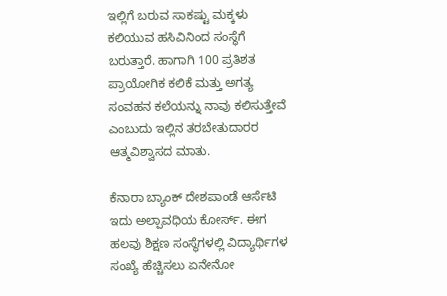ಇಲ್ಲಿಗೆ ಬರುವ ಸಾಕಷ್ಟು ಮಕ್ಕಳು ಕಲಿಯುವ ಹಸಿವಿನಿಂದ ಸಂಸ್ಥೆಗೆ ಬರುತ್ತಾರೆ. ಹಾಗಾಗಿ 100 ಪ್ರತಿಶತ ಪ್ರಾಯೋಗಿಕ ಕಲಿಕೆ ಮತ್ತು ಅಗತ್ಯ ಸಂವಹನ ಕಲೆಯನ್ನು ನಾವು ಕಲಿಸುತ್ತೇವೆ ಎಂಬುದು ಇಲ್ಲಿನ ತರಬೇತುದಾರರ ಆತ್ಮವಿಶ್ವಾಸದ ಮಾತು.

ಕೆನಾರಾ ಬ್ಯಾಂಕ್ ದೇಶಪಾಂಡೆ ಆರ್ಸೆಟಿ
ಇದು ಅಲ್ಪಾವಧಿಯ ಕೋರ್ಸ್. ಈಗ ಹಲವು ಶಿಕ್ಷಣ ಸಂಸ್ಥೆಗಳಲ್ಲಿ ವಿದ್ಯಾರ್ಥಿಗಳ ಸಂಖ್ಯೆ ಹೆಚ್ಚಿಸಲು ಏನೇನೋ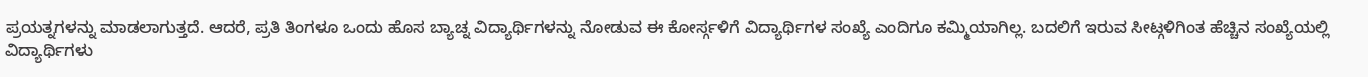ಪ್ರಯತ್ನಗಳನ್ನು ಮಾಡಲಾಗುತ್ತದೆ. ಆದರೆ, ಪ್ರತಿ ತಿಂಗಳೂ ಒಂದು ಹೊಸ ಬ್ಯಾಚ್ನ ವಿದ್ಯಾರ್ಥಿಗಳನ್ನು ನೋಡುವ ಈ ಕೋರ್ಸ್ಗಳಿಗೆ ವಿದ್ಯಾರ್ಥಿಗಳ ಸಂಖ್ಯೆ ಎಂದಿಗೂ ಕಮ್ಮಿಯಾಗಿಲ್ಲ. ಬದಲಿಗೆ ಇರುವ ಸೀಟ್ಗಳಿಗಿಂತ ಹೆಚ್ಚಿನ ಸಂಖ್ಯೆಯಲ್ಲಿ ವಿದ್ಯಾರ್ಥಿಗಳು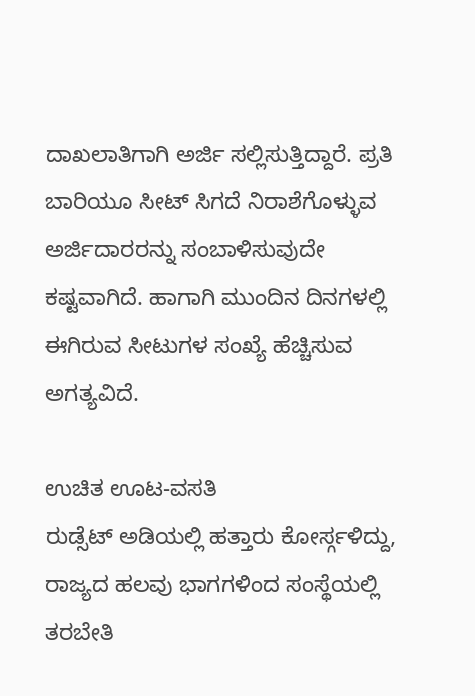ದಾಖಲಾತಿಗಾಗಿ ಅರ್ಜಿ ಸಲ್ಲಿಸುತ್ತಿದ್ದಾರೆ. ಪ್ರತಿ ಬಾರಿಯೂ ಸೀಟ್ ಸಿಗದೆ ನಿರಾಶೆಗೊಳ್ಳುವ ಅರ್ಜಿದಾರರನ್ನು ಸಂಬಾಳಿಸುವುದೇ ಕಷ್ಟವಾಗಿದೆ. ಹಾಗಾಗಿ ಮುಂದಿನ ದಿನಗಳಲ್ಲಿ ಈಗಿರುವ ಸೀಟುಗಳ ಸಂಖ್ಯೆ ಹೆಚ್ಚಿಸುವ ಅಗತ್ಯವಿದೆ.

ಉಚಿತ ಊಟ-ವಸತಿ
ರುಡ್ಸೆಟ್ ಅಡಿಯಲ್ಲಿ ಹತ್ತಾರು ಕೋರ್ಸ್ಗಳಿದ್ದು, ರಾಜ್ಯದ ಹಲವು ಭಾಗಗಳಿಂದ ಸಂಸ್ಥೆಯಲ್ಲಿ ತರಬೇತಿ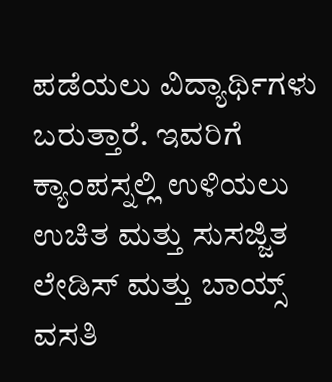ಪಡೆಯಲು ವಿದ್ಯಾರ್ಥಿಗಳು ಬರುತ್ತಾರೆ. ಇವರಿಗೆ ಕ್ಯಾಂಪಸ್ನಲ್ಲಿ ಉಳಿಯಲು ಉಚಿತ ಮತ್ತು ಸುಸಜ್ಜಿತ ಲೇಡಿಸ್ ಮತ್ತು ಬಾಯ್ಸ್ ವಸತಿ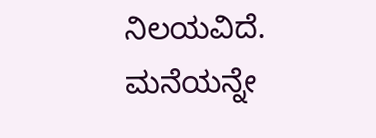ನಿಲಯವಿದೆ. ಮನೆಯನ್ನೇ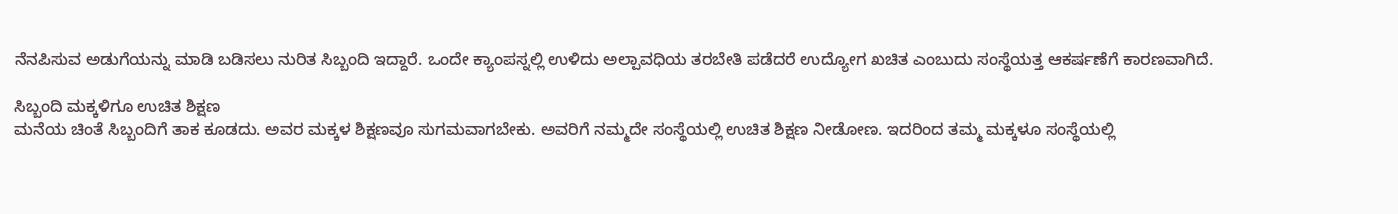ನೆನಪಿಸುವ ಅಡುಗೆಯನ್ನು ಮಾಡಿ ಬಡಿಸಲು ನುರಿತ ಸಿಬ್ಬಂದಿ ಇದ್ದಾರೆ. ಒಂದೇ ಕ್ಯಾಂಪಸ್ನಲ್ಲಿ ಉಳಿದು ಅಲ್ಪಾವಧಿಯ ತರಬೇತಿ ಪಡೆದರೆ ಉದ್ಯೋಗ ಖಚಿತ ಎಂಬುದು ಸಂಸ್ಥೆಯತ್ತ ಆಕರ್ಷಣೆಗೆ ಕಾರಣವಾಗಿದೆ.

ಸಿಬ್ಬಂದಿ ಮಕ್ಕಳಿಗೂ ಉಚಿತ ಶಿಕ್ಷಣ
ಮನೆಯ ಚಿಂತೆ ಸಿಬ್ಬಂದಿಗೆ ತಾಕ ಕೂಡದು. ಅವರ ಮಕ್ಕಳ ಶಿಕ್ಷಣವೂ ಸುಗಮವಾಗಬೇಕು. ಅವರಿಗೆ ನಮ್ಮದೇ ಸಂಸ್ಥೆಯಲ್ಲಿ ಉಚಿತ ಶಿಕ್ಷಣ ನೀಡೋಣ. ಇದರಿಂದ ತಮ್ಮ ಮಕ್ಕಳೂ ಸಂಸ್ಥೆಯಲ್ಲಿ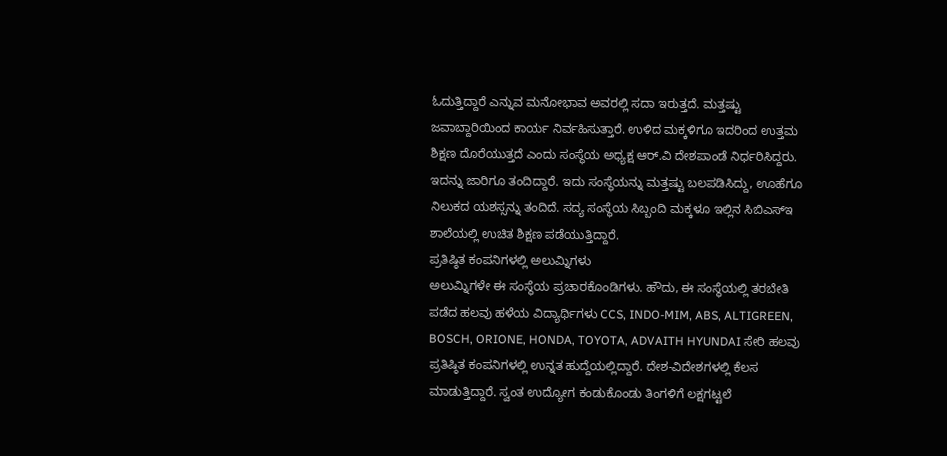ಓದುತ್ತಿದ್ದಾರೆ ಎನ್ನುವ ಮನೋಭಾವ ಅವರಲ್ಲಿ ಸದಾ ಇರುತ್ತದೆ. ಮತ್ತಷ್ಟು ಜವಾಬ್ದಾರಿಯಿಂದ ಕಾರ್ಯ ನಿರ್ವಹಿಸುತ್ತಾರೆ. ಉಳಿದ ಮಕ್ಕಳಿಗೂ ಇದರಿಂದ ಉತ್ತಮ ಶಿಕ್ಷಣ ದೊರೆಯುತ್ತದೆ ಎಂದು ಸಂಸ್ಥೆಯ ಅಧ್ಯಕ್ಷ ಆರ್.ವಿ ದೇಶಪಾಂಡೆ ನಿರ್ಧರಿಸಿದ್ದರು. ಇದನ್ನು ಜಾರಿಗೂ ತಂದಿದ್ದಾರೆ. ಇದು ಸಂಸ್ಥೆಯನ್ನು ಮತ್ತಷ್ಟು ಬಲಪಡಿಸಿದ್ದು, ಊಹೆಗೂ ನಿಲುಕದ ಯಶಸ್ಸನ್ನು ತಂದಿದೆ. ಸದ್ಯ ಸಂಸ್ಥೆಯ ಸಿಬ್ಬಂದಿ ಮಕ್ಕಳೂ ಇಲ್ಲಿನ ಸಿಬಿಎಸ್ಇ ಶಾಲೆಯಲ್ಲಿ ಉಚಿತ ಶಿಕ್ಷಣ ಪಡೆಯುತ್ತಿದ್ದಾರೆ.
ಪ್ರತಿಷ್ಠಿತ ಕಂಪನಿಗಳಲ್ಲಿ ಅಲುಮ್ನಿಗಳು
ಅಲುಮ್ನಿಗಳೇ ಈ ಸಂಸ್ಥೆಯ ಪ್ರಚಾರಕೊಂಡಿಗಳು. ಹೌದು, ಈ ಸಂಸ್ಥೆಯಲ್ಲಿ ತರಬೇತಿ ಪಡೆದ ಹಲವು ಹಳೆಯ ವಿದ್ಯಾರ್ಥಿಗಳು CCS, INDO-MIM, ABS, ALTIGREEN, BOSCH, ORIONE, HONDA, TOYOTA, ADVAITH HYUNDAI ಸೇರಿ ಹಲವು ಪ್ರತಿಷ್ಠಿತ ಕಂಪನಿಗಳಲ್ಲಿ ಉನ್ನತ ಹುದ್ದೆಯಲ್ಲಿದ್ದಾರೆ. ದೇಶ-ವಿದೇಶಗಳಲ್ಲಿ ಕೆಲಸ ಮಾಡುತ್ತಿದ್ದಾರೆ. ಸ್ವಂತ ಉದ್ಯೋಗ ಕಂಡುಕೊಂಡು ತಿಂಗಳಿಗೆ ಲಕ್ಷಗಟ್ಟಲೆ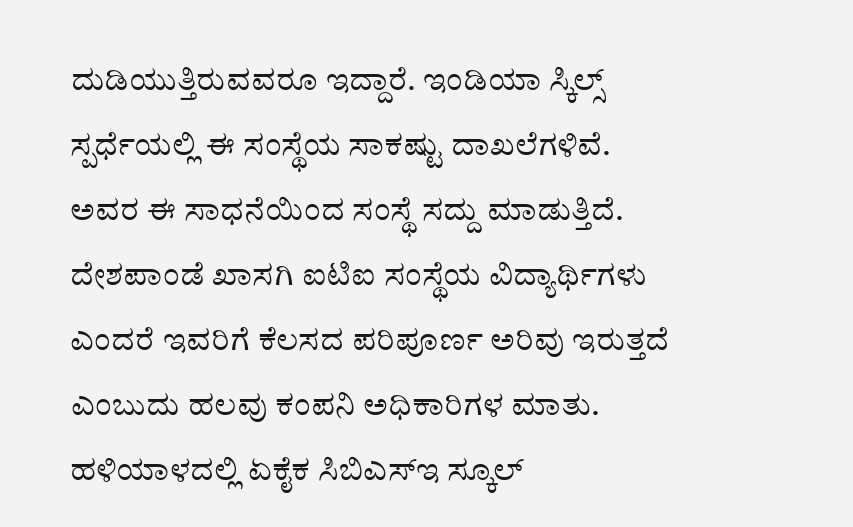ದುಡಿಯುತ್ತಿರುವವರೂ ಇದ್ದಾರೆ. ಇಂಡಿಯಾ ಸ್ಕಿಲ್ಸ್ ಸ್ಪರ್ಧೆಯಲ್ಲಿ ಈ ಸಂಸ್ಥೆಯ ಸಾಕಷ್ಟು ದಾಖಲೆಗಳಿವೆ. ಅವರ ಈ ಸಾಧನೆಯಿಂದ ಸಂಸ್ಥೆ ಸದ್ದು ಮಾಡುತ್ತಿದೆ. ದೇಶಪಾಂಡೆ ಖಾಸಗಿ ಐಟಿಐ ಸಂಸ್ಥೆಯ ವಿದ್ಯಾರ್ಥಿಗಳು ಎಂದರೆ ಇವರಿಗೆ ಕೆಲಸದ ಪರಿಪೂರ್ಣ ಅರಿವು ಇರುತ್ತದೆ ಎಂಬುದು ಹಲವು ಕಂಪನಿ ಅಧಿಕಾರಿಗಳ ಮಾತು.
ಹಳಿಯಾಳದಲ್ಲಿ ಏಕೈಕ ಸಿಬಿಎಸ್ಇ ಸ್ಕೂಲ್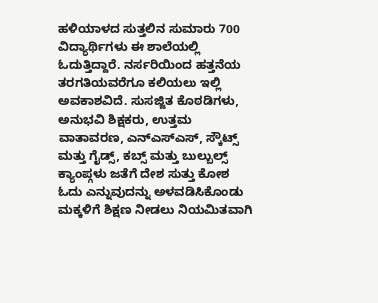ಹಳಿಯಾಳದ ಸುತ್ತಲಿನ ಸುಮಾರು 700 ವಿದ್ಯಾರ್ಥಿಗಳು ಈ ಶಾಲೆಯಲ್ಲಿ ಓದುತ್ತಿದ್ದಾರೆ. ನರ್ಸರಿಯಿಂದ ಹತ್ತನೆಯ ತರಗತಿಯವರೆಗೂ ಕಲಿಯಲು ಇಲ್ಲಿ ಅವಕಾಶವಿದೆ. ಸುಸಜ್ಜಿತ ಕೊಠಡಿಗಳು, ಅನುಭವಿ ಶಿಕ್ಷಕರು, ಉತ್ತಮ ವಾತಾವರಣ, ಎನ್ಎಸ್ಎಸ್, ಸ್ಕೌಟ್ಸ್ ಮತ್ತು ಗೈಡ್ಸ್, ಕಬ್ಸ್ ಮತ್ತು ಬುಲ್ಬುಲ್ಸ್ ಕ್ಯಾಂಪ್ಗಳು ಜತೆಗೆ ದೇಶ ಸುತ್ತು ಕೋಶ ಓದು ಎನ್ನುವುದನ್ನು ಅಳವಡಿಸಿಕೊಂಡು ಮಕ್ಕಳಿಗೆ ಶಿಕ್ಷಣ ನೀಡಲು ನಿಯಮಿತವಾಗಿ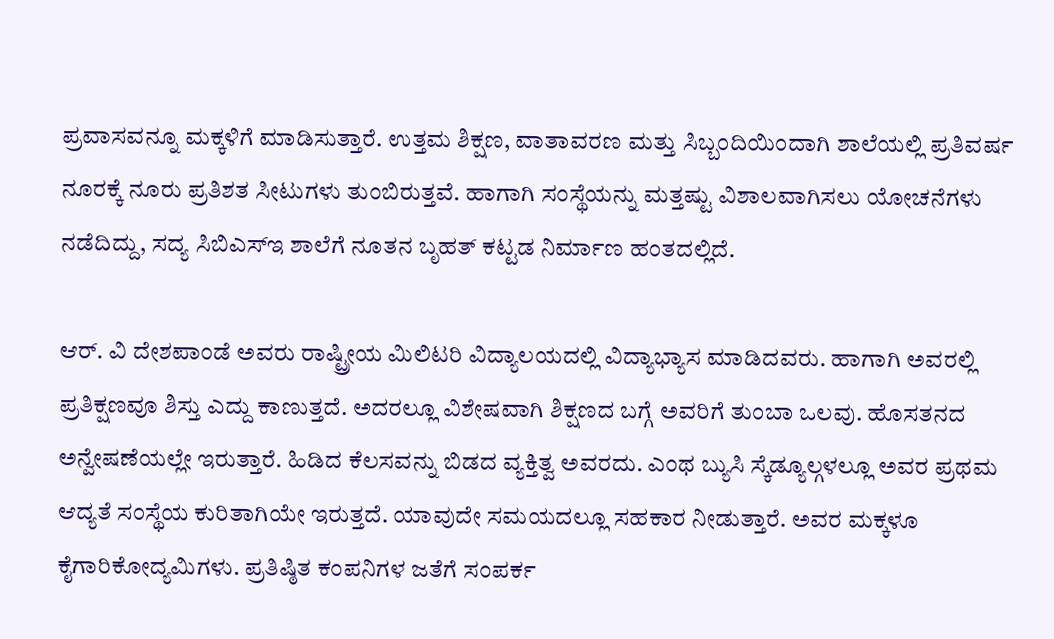ಪ್ರವಾಸವನ್ನೂ ಮಕ್ಕಳಿಗೆ ಮಾಡಿಸುತ್ತಾರೆ. ಉತ್ತಮ ಶಿಕ್ಷಣ, ವಾತಾವರಣ ಮತ್ತು ಸಿಬ್ಬಂದಿಯಿಂದಾಗಿ ಶಾಲೆಯಲ್ಲಿ ಪ್ರತಿವರ್ಷ ನೂರಕ್ಕೆ ನೂರು ಪ್ರತಿಶತ ಸೀಟುಗಳು ತುಂಬಿರುತ್ತವೆ. ಹಾಗಾಗಿ ಸಂಸ್ಥೆಯನ್ನು ಮತ್ತಷ್ಟು ವಿಶಾಲವಾಗಿಸಲು ಯೋಚನೆಗಳು ನಡೆದಿದ್ದು, ಸದ್ಯ ಸಿಬಿಎಸ್ಇ ಶಾಲೆಗೆ ನೂತನ ಬೃಹತ್ ಕಟ್ಟಡ ನಿರ್ಮಾಣ ಹಂತದಲ್ಲಿದೆ.

ಆರ್. ವಿ ದೇಶಪಾಂಡೆ ಅವರು ರಾಷ್ಟ್ರೀಯ ಮಿಲಿಟರಿ ವಿದ್ಯಾಲಯದಲ್ಲಿ ವಿದ್ಯಾಭ್ಯಾಸ ಮಾಡಿದವರು. ಹಾಗಾಗಿ ಅವರಲ್ಲಿ ಪ್ರತಿಕ್ಷಣವೂ ಶಿಸ್ತು ಎದ್ದು ಕಾಣುತ್ತದೆ. ಅದರಲ್ಲೂ ವಿಶೇಷವಾಗಿ ಶಿಕ್ಷಣದ ಬಗ್ಗೆ ಅವರಿಗೆ ತುಂಬಾ ಒಲವು. ಹೊಸತನದ ಅನ್ವೇಷಣೆಯಲ್ಲೇ ಇರುತ್ತಾರೆ. ಹಿಡಿದ ಕೆಲಸವನ್ನು ಬಿಡದ ವ್ಯಕ್ತಿತ್ವ ಅವರದು. ಎಂಥ ಬ್ಯುಸಿ ಸ್ಕೆಡ್ಯೂಲ್ಗಳಲ್ಲೂ ಅವರ ಪ್ರಥಮ ಆದ್ಯತೆ ಸಂಸ್ಥೆಯ ಕುರಿತಾಗಿಯೇ ಇರುತ್ತದೆ. ಯಾವುದೇ ಸಮಯದಲ್ಲೂ ಸಹಕಾರ ನೀಡುತ್ತಾರೆ. ಅವರ ಮಕ್ಕಳೂ ಕೈಗಾರಿಕೋದ್ಯಮಿಗಳು. ಪ್ರತಿಷ್ಠಿತ ಕಂಪನಿಗಳ ಜತೆಗೆ ಸಂಪರ್ಕ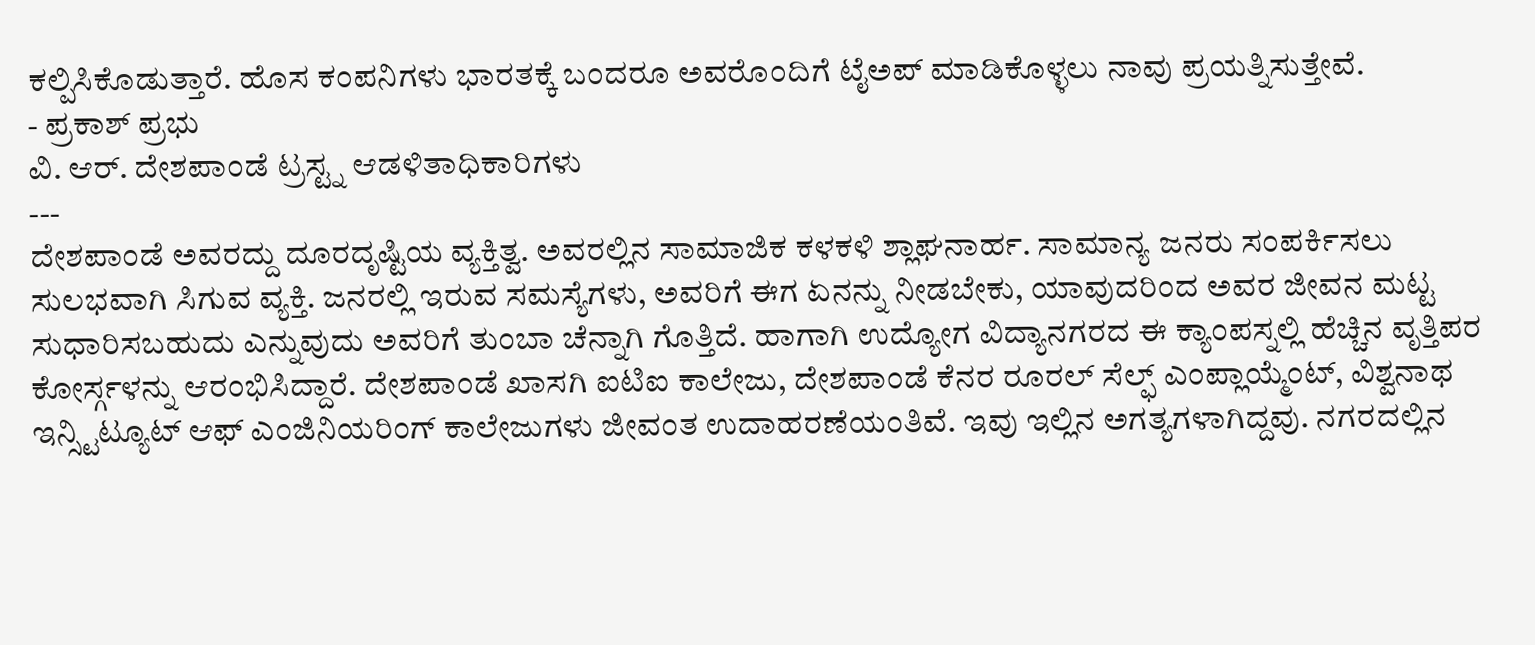ಕಲ್ಪಿಸಿಕೊಡುತ್ತಾರೆ. ಹೊಸ ಕಂಪನಿಗಳು ಭಾರತಕ್ಕೆ ಬಂದರೂ ಅವರೊಂದಿಗೆ ಟೈಅಪ್ ಮಾಡಿಕೊಳ್ಳಲು ನಾವು ಪ್ರಯತ್ನಿಸುತ್ತೇವೆ.
- ಪ್ರಕಾಶ್ ಪ್ರಭು
ವಿ. ಆರ್. ದೇಶಪಾಂಡೆ ಟ್ರಸ್ಟ್ನ ಆಡಳಿತಾಧಿಕಾರಿಗಳು
---
ದೇಶಪಾಂಡೆ ಅವರದ್ದು ದೂರದೃಷ್ಟಿಯ ವ್ಯಕ್ತಿತ್ವ. ಅವರಲ್ಲಿನ ಸಾಮಾಜಿಕ ಕಳಕಳಿ ಶ್ಲಾಘನಾರ್ಹ. ಸಾಮಾನ್ಯ ಜನರು ಸಂಪರ್ಕಿಸಲು ಸುಲಭವಾಗಿ ಸಿಗುವ ವ್ಯಕ್ತಿ. ಜನರಲ್ಲಿ ಇರುವ ಸಮಸ್ಯೆಗಳು, ಅವರಿಗೆ ಈಗ ಏನನ್ನು ನೀಡಬೇಕು, ಯಾವುದರಿಂದ ಅವರ ಜೀವನ ಮಟ್ಟ ಸುಧಾರಿಸಬಹುದು ಎನ್ನುವುದು ಅವರಿಗೆ ತುಂಬಾ ಚೆನ್ನಾಗಿ ಗೊತ್ತಿದೆ. ಹಾಗಾಗಿ ಉದ್ಯೋಗ ವಿದ್ಯಾನಗರದ ಈ ಕ್ಯಾಂಪಸ್ನಲ್ಲಿ ಹೆಚ್ಚಿನ ವೃತ್ತಿಪರ ಕೋರ್ಸ್ಗಳನ್ನು ಆರಂಭಿಸಿದ್ದಾರೆ. ದೇಶಪಾಂಡೆ ಖಾಸಗಿ ಐಟಿಐ ಕಾಲೇಜು, ದೇಶಪಾಂಡೆ ಕೆನರ ರೂರಲ್ ಸೆಲ್ಫ್ ಎಂಪ್ಲಾಯ್ಮೆಂಟ್, ವಿಶ್ವನಾಥ ಇನ್ಸ್ಟಿಟ್ಯೂಟ್ ಆಫ್ ಎಂಜಿನಿಯರಿಂಗ್ ಕಾಲೇಜುಗಳು ಜೀವಂತ ಉದಾಹರಣೆಯಂತಿವೆ. ಇವು ಇಲ್ಲಿನ ಅಗತ್ಯಗಳಾಗಿದ್ದವು. ನಗರದಲ್ಲಿನ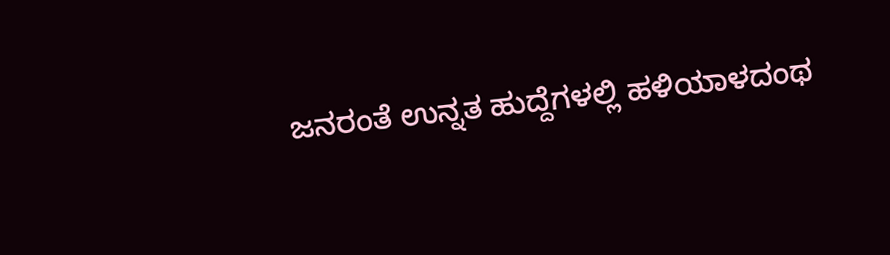ಜನರಂತೆ ಉನ್ನತ ಹುದ್ದೆಗಳಲ್ಲಿ ಹಳಿಯಾಳದಂಥ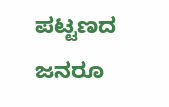ಪಟ್ಟಣದ ಜನರೂ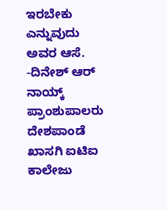ಇರಬೇಕು ಎನ್ನುವುದು ಅವರ ಆಸೆ.
-ದಿನೇಶ್ ಆರ್ ನಾಯ್ಕ್
ಪ್ರಾಂಶುಪಾಲರು ದೇಶಪಾಂಡೆ ಖಾಸಗಿ ಐಟಿಐ ಕಾಲೇಜು